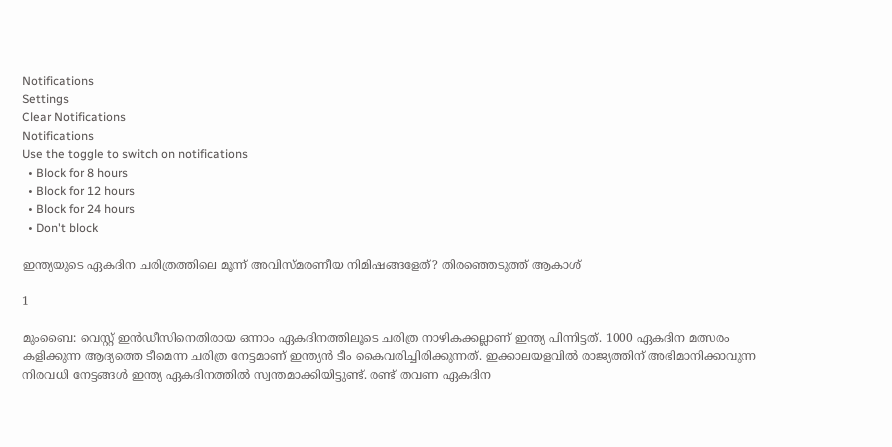Notifications
Settings
Clear Notifications
Notifications
Use the toggle to switch on notifications
  • Block for 8 hours
  • Block for 12 hours
  • Block for 24 hours
  • Don't block

ഇന്ത്യയുടെ ഏകദിന ചരിത്രത്തിലെ മൂന്ന് അവിസ്മരണീയ നിമിഷങ്ങളേത്? തിരഞ്ഞെടുത്ത് ആകാശ്

1

മുംബൈ: വെസ്റ്റ് ഇന്‍ഡീസിനെതിരായ ഒന്നാം ഏകദിനത്തിലൂടെ ചരിത്ര നാഴികക്കല്ലാണ് ഇന്ത്യ പിന്നിട്ടത്. 1000 ഏകദിന മത്സരം കളിക്കുന്ന ആദ്യത്തെ ടീമെന്ന ചരിത്ര നേട്ടമാണ് ഇന്ത്യന്‍ ടീം കൈവരിച്ചിരിക്കുന്നത്. ഇക്കാലയളവില്‍ രാജ്യത്തിന് അഭിമാനിക്കാവുന്ന നിരവധി നേട്ടങ്ങള്‍ ഇന്ത്യ ഏകദിനത്തില്‍ സ്വന്തമാക്കിയിട്ടുണ്ട്. രണ്ട് തവണ ഏകദിന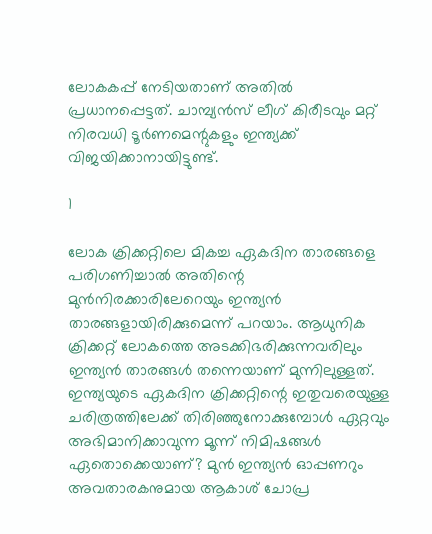ലോകകപ്പ് നേടിയതാണ് അതില്‍ പ്രധാനപ്പെട്ടത്. ചാമ്പ്യന്‍സ് ലീഗ് കിരീടവും മറ്റ് നിരവധി ടൂര്‍ണമെന്റുകളും ഇന്ത്യക്ക് വിജയിക്കാനായിട്ടുണ്ട്.

1

ലോക ക്രിക്കറ്റിലെ മികച്ച ഏകദിന താരങ്ങളെ പരിഗണിച്ചാല്‍ അതിന്റെ മുന്‍നിരക്കാരിലേറെയും ഇന്ത്യന്‍ താരങ്ങളായിരിക്കുമെന്ന് പറയാം. ആധുനിക ക്രിക്കറ്റ് ലോകത്തെ അടക്കിഭരിക്കുന്നവരിലും ഇന്ത്യന്‍ താരങ്ങള്‍ തന്നെയാണ് മുന്നിലുള്ളത്. ഇന്ത്യയുടെ ഏകദിന ക്രിക്കറ്റിന്റെ ഇതുവരെയുള്ള ചരിത്രത്തിലേക്ക് തിരിഞ്ഞുനോക്കുമ്പോള്‍ ഏറ്റവും അഭിമാനിക്കാവുന്ന മൂന്ന് നിമിഷങ്ങള്‍ ഏതൊക്കെയാണ്? മുന്‍ ഇന്ത്യന്‍ ഓപ്പണറും അവതാരകനുമായ ആകാശ് ചോപ്ര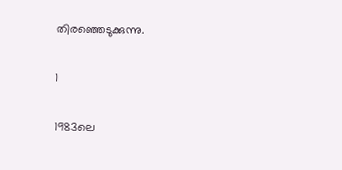തിരഞ്ഞെടുക്കുന്നു.

1

1983ലെ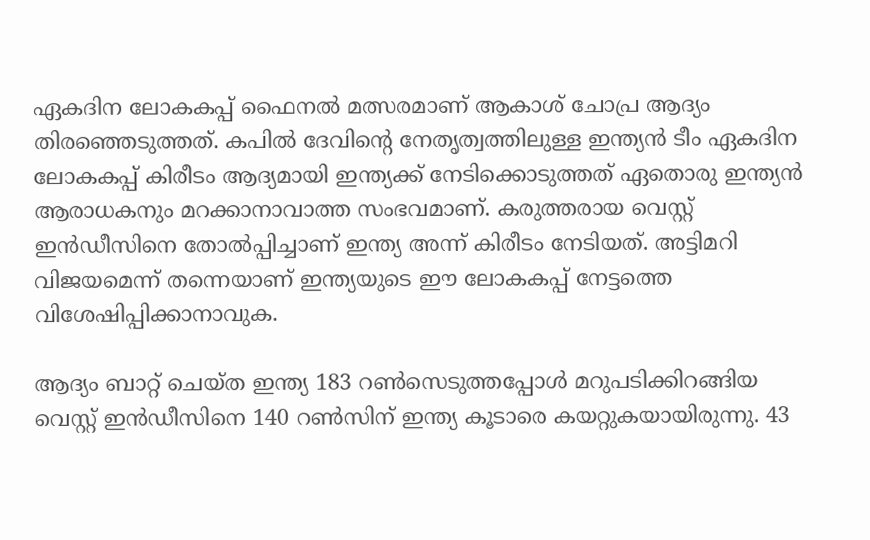ഏകദിന ലോകകപ്പ് ഫൈനല്‍ മത്സരമാണ് ആകാശ് ചോപ്ര ആദ്യം തിരഞ്ഞെടുത്തത്. കപില്‍ ദേവിന്റെ നേതൃത്വത്തിലുള്ള ഇന്ത്യന്‍ ടീം ഏകദിന ലോകകപ്പ് കിരീടം ആദ്യമായി ഇന്ത്യക്ക് നേടിക്കൊടുത്തത് ഏതൊരു ഇന്ത്യന്‍ ആരാധകനും മറക്കാനാവാത്ത സംഭവമാണ്. കരുത്തരായ വെസ്റ്റ് ഇന്‍ഡീസിനെ തോല്‍പ്പിച്ചാണ് ഇന്ത്യ അന്ന് കിരീടം നേടിയത്. അട്ടിമറി വിജയമെന്ന് തന്നെയാണ് ഇന്ത്യയുടെ ഈ ലോകകപ്പ് നേട്ടത്തെ വിശേഷിപ്പിക്കാനാവുക.

ആദ്യം ബാറ്റ് ചെയ്ത ഇന്ത്യ 183 റണ്‍സെടുത്തപ്പോള്‍ മറുപടിക്കിറങ്ങിയ വെസ്റ്റ് ഇന്‍ഡീസിനെ 140 റണ്‍സിന് ഇന്ത്യ കൂടാരെ കയറ്റുകയായിരുന്നു. 43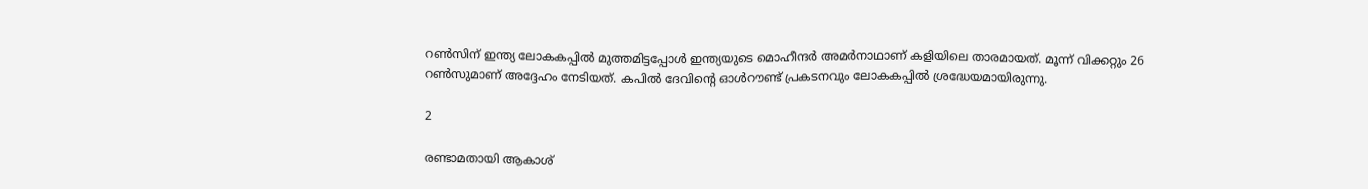റണ്‍സിന് ഇന്ത്യ ലോകകപ്പില്‍ മുത്തമിട്ടപ്പോള്‍ ഇന്ത്യയുടെ മൊഹീന്ദര്‍ അമര്‍നാഥാണ് കളിയിലെ താരമായത്. മൂന്ന് വിക്കറ്റും 26 റണ്‍സുമാണ് അദ്ദേഹം നേടിയത്. കപില്‍ ദേവിന്റെ ഓള്‍റൗണ്ട് പ്രകടനവും ലോകകപ്പില്‍ ശ്രദ്ധേയമായിരുന്നു.

2

രണ്ടാമതായി ആകാശ്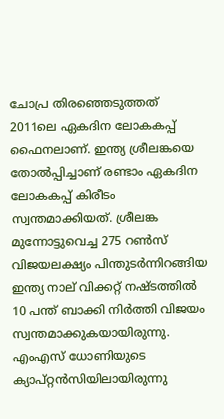ചോപ്ര തിരഞ്ഞെടുത്തത് 2011ലെ ഏകദിന ലോകകപ്പ് ഫൈനലാണ്. ഇന്ത്യ ശ്രീലങ്കയെ തോല്‍പ്പിച്ചാണ് രണ്ടാം ഏകദിന ലോകകപ്പ് കിരീടം സ്വന്തമാക്കിയത്. ശ്രീലങ്ക മുന്നോട്ടുവെച്ച 275 റണ്‍സ് വിജയലക്ഷ്യം പിന്തുടര്‍ന്നിറങ്ങിയ ഇന്ത്യ നാല് വിക്കറ്റ് നഷ്ടത്തില്‍ 10 പന്ത് ബാക്കി നിര്‍ത്തി വിജയം സ്വന്തമാക്കുകയായിരുന്നു. എംഎസ് ധോണിയുടെ ക്യാപ്റ്റന്‍സിയിലായിരുന്നു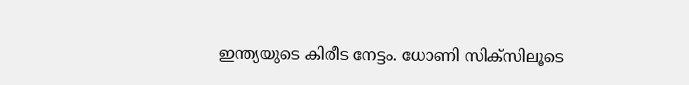ഇന്ത്യയുടെ കിരീട നേട്ടം. ധോണി സിക്‌സിലൂടെ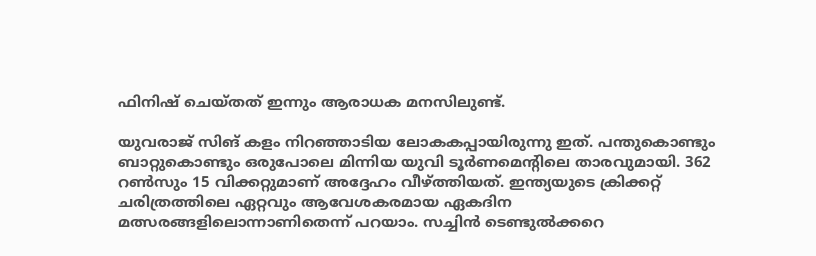ഫിനിഷ് ചെയ്തത് ഇന്നും ആരാധക മനസിലുണ്ട്.

യുവരാജ് സിങ് കളം നിറഞ്ഞാടിയ ലോകകപ്പായിരുന്നു ഇത്. പന്തുകൊണ്ടും ബാറ്റുകൊണ്ടും ഒരുപോലെ മിന്നിയ യുവി ടൂര്‍ണമെന്റിലെ താരവുമായി. 362 റണ്‍സും 15 വിക്കറ്റുമാണ് അദ്ദേഹം വീഴ്ത്തിയത്. ഇന്ത്യയുടെ ക്രിക്കറ്റ് ചരിത്രത്തിലെ ഏറ്റവും ആവേശകരമായ ഏകദിന മത്സരങ്ങളിലൊന്നാണിതെന്ന് പറയാം. സച്ചിന്‍ ടെണ്ടുല്‍ക്കറെ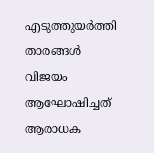എടുത്തുയര്‍ത്തി താരങ്ങള്‍ വിജയം ആഘോഷിച്ചത് ആരാധക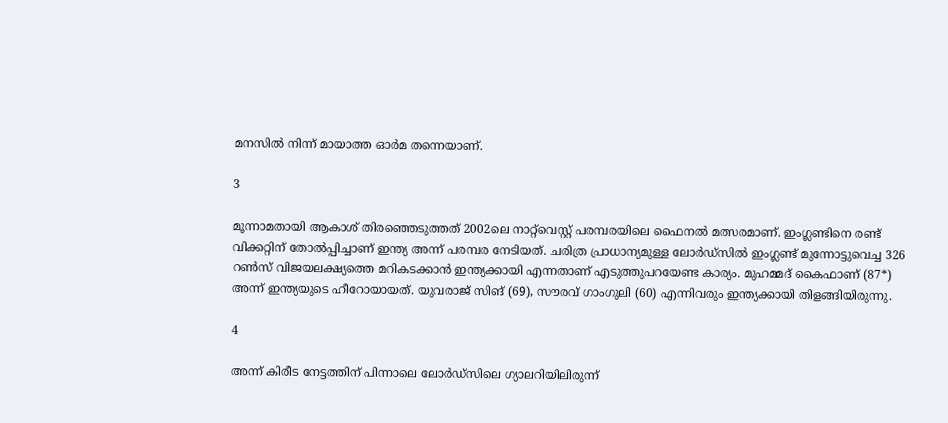മനസില്‍ നിന്ന് മായാത്ത ഓര്‍മ തന്നെയാണ്.

3

മൂന്നാമതായി ആകാശ് തിരഞ്ഞെടുത്തത് 2002ലെ നാറ്റ്‌വെസ്റ്റ് പരമ്പരയിലെ ഫൈനല്‍ മത്സരമാണ്. ഇംഗ്ലണ്ടിനെ രണ്ട് വിക്കറ്റിന് തോല്‍പ്പിച്ചാണ് ഇന്ത്യ അന്ന് പരമ്പര നേടിയത്. ചരിത്ര പ്രാധാന്യമുള്ള ലോര്‍ഡ്‌സില്‍ ഇംഗ്ലണ്ട് മുന്നോട്ടുവെച്ച 326 റണ്‍സ് വിജയലക്ഷ്യത്തെ മറികടക്കാന്‍ ഇന്ത്യക്കായി എന്നതാണ് എടുത്തുപറയേണ്ട കാര്യം. മുഹമ്മദ് കൈഫാണ് (87*) അന്ന് ഇന്ത്യയുടെ ഹീറോയായത്. യുവരാജ് സിങ് (69), സൗരവ് ഗാംഗുലി (60) എന്നിവരും ഇന്ത്യക്കായി തിളങ്ങിയിരുന്നു.

4

അന്ന് കിരീട നേട്ടത്തിന് പിന്നാലെ ലോര്‍ഡ്‌സിലെ ഗ്യാലറിയിലിരുന്ന്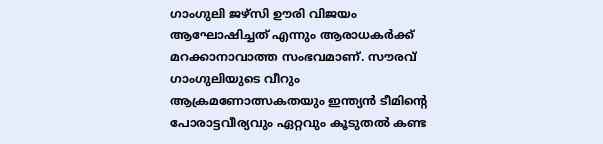ഗാംഗുലി ജഴ്‌സി ഊരി വിജയം ആഘോഷിച്ചത് എന്നും ആരാധകര്‍ക്ക് മറക്കാനാവാത്ത സംഭവമാണ്. സൗരവ് ഗാംഗുലിയുടെ വീറും ആക്രമണോത്സകതയും ഇന്ത്യന്‍ ടീമിന്റെ പോരാട്ടവീര്യവും ഏറ്റവും കൂടുതല്‍ കണ്ട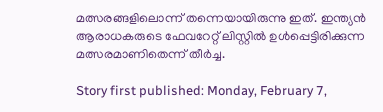മത്സരങ്ങളിലൊന്ന് തന്നെയായിരുന്നു ഇത്. ഇന്ത്യന്‍ ആരാധകരുടെ ഫേവറേറ്റ് ലിസ്റ്റില്‍ ഉള്‍പ്പെട്ടിരിക്കുന്ന മത്സരമാണിതെന്ന് തീര്‍ച്ച.

Story first published: Monday, February 7,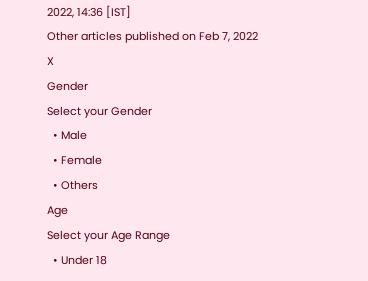2022, 14:36 [IST]
Other articles published on Feb 7, 2022
X
Gender
Select your Gender
  • Male
  • Female
  • Others
Age
Select your Age Range
  • Under 18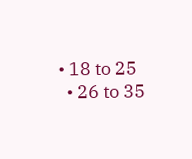• 18 to 25
  • 26 to 35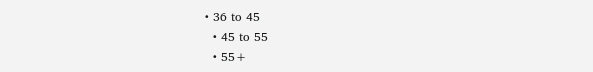• 36 to 45
  • 45 to 55
  • 55+